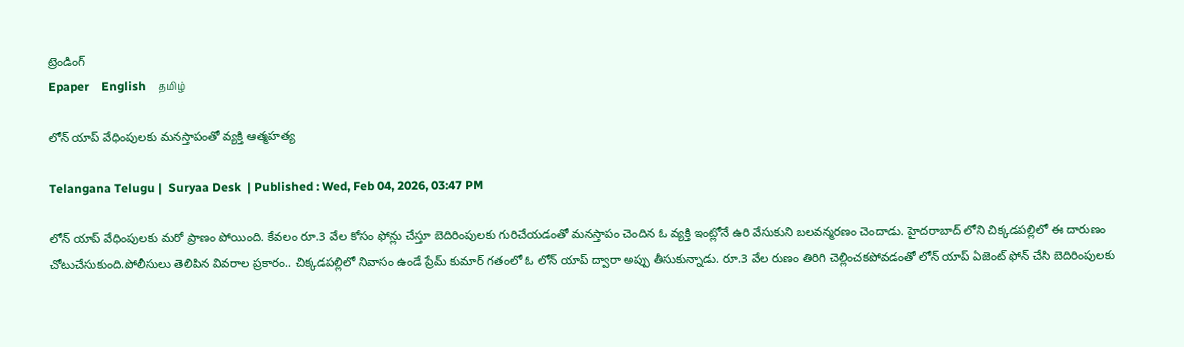ట్రెండింగ్
Epaper    English    தமிழ்

లోన్ యాప్ వేధింపులకు మనస్తాపంతో వ్యక్తి ఆత్మహత్య

Telangana Telugu |  Suryaa Desk  | Published : Wed, Feb 04, 2026, 03:47 PM

లోన్ యాప్ వేధింపులకు మరో ప్రాణం పోయింది. కేవలం రూ.3 వేల కోసం ఫోన్లు చేస్తూ బెదిరింపులకు గురిచేయడంతో మనస్తాపం చెందిన ఓ వ్యక్తి ఇంట్లోనే ఉరి వేసుకుని బలవన్మరణం చెందాడు. హైదరాబాద్ లోని చిక్కడపల్లిలో ఈ దారుణం చోటుచేసుకుంది.పోలీసులు తెలిపిన వివరాల ప్రకారం.. చిక్కడపల్లిలో నివాసం ఉండే ప్రేమ్ కుమార్ గతంలో ఓ లోన్ యాప్ ద్వారా అప్పు తీసుకున్నాడు. రూ.3 వేల రుణం తిరిగి చెల్లించకపోవడంతో లోన్ యాప్ ఏజెంట్ ఫోన్ చేసి బెదిరింపులకు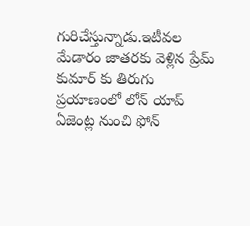గురిచేస్తున్నాడు.ఇటీవల మేడారం జాతరకు వెళ్లిన ప్రేమ్ కుమార్ కు తిరుగు ప్రయాణంలో లోన్ యాప్ ఏజెంట్ల నుంచి ఫోన్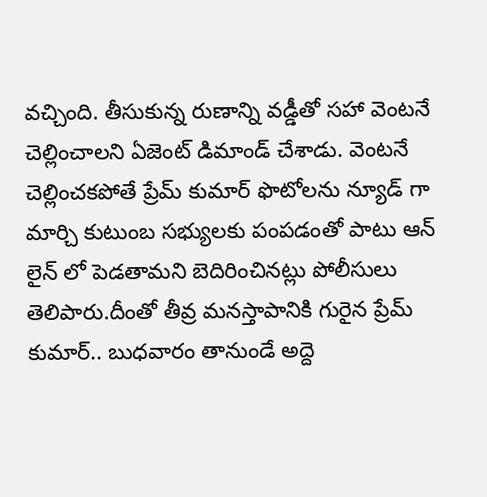వచ్చింది. తీసుకున్న రుణాన్ని వడ్డీతో సహా వెంటనే చెల్లించాలని ఏజెంట్ డిమాండ్ చేశాడు. వెంటనే చెల్లించకపోతే ప్రేమ్ కుమార్ ఫొటోలను న్యూడ్ గా మార్చి కుటుంబ సభ్యులకు పంపడంతో పాటు ఆన్ లైన్ లో పెడతామని బెదిరించినట్లు పోలీసులు తెలిపారు.దీంతో తీవ్ర మనస్తాపానికి గురైన ప్రేమ్ కుమార్.. బుధవారం తానుండే అద్దె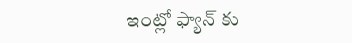ఇంట్లో ఫ్యాన్ కు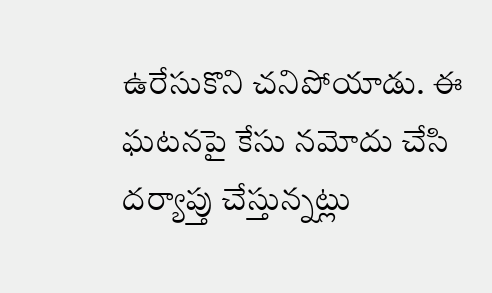ఉరేసుకొని చనిపోయాడు. ఈ ఘటనపై కేసు నమోదు చేసి దర్యాప్తు చేస్తున్నట్లు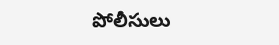పోలీసులు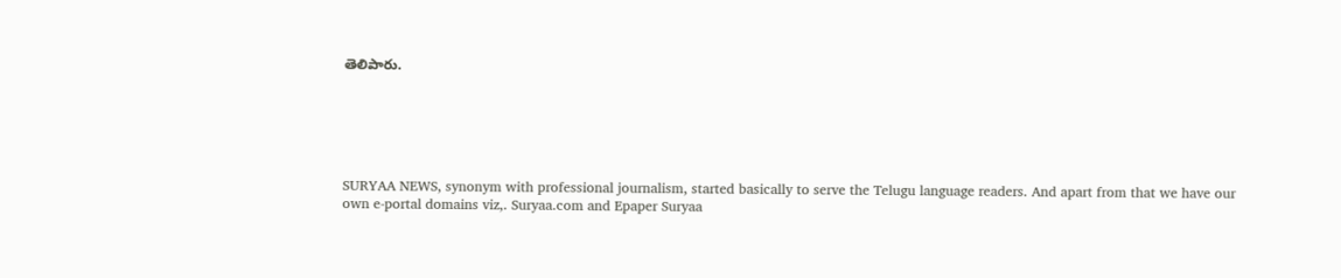తెలిపారు.






SURYAA NEWS, synonym with professional journalism, started basically to serve the Telugu language readers. And apart from that we have our own e-portal domains viz,. Suryaa.com and Epaper Suryaa